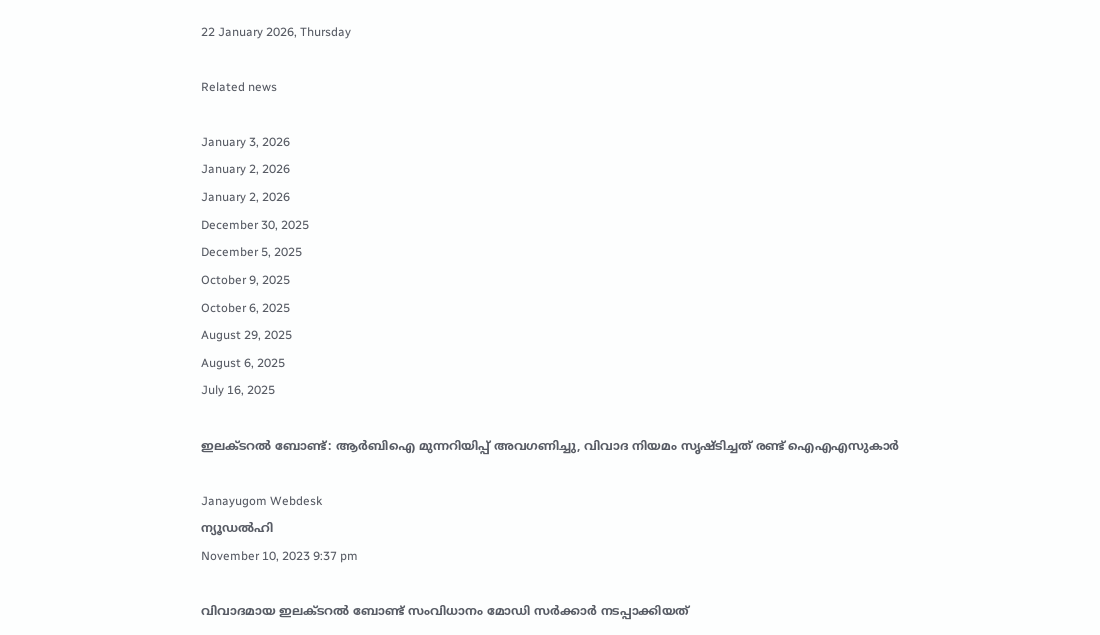22 January 2026, Thursday

Related news

January 3, 2026
January 2, 2026
January 2, 2026
December 30, 2025
December 5, 2025
October 9, 2025
October 6, 2025
August 29, 2025
August 6, 2025
July 16, 2025

ഇലക്ടറല്‍ ബോണ്ട്: ആര്‍ബിഐ മുന്നറിയിപ്പ് അവഗണിച്ചു, വിവാദ നിയമം സൃഷ്ടിച്ചത് രണ്ട് ഐഎഎസുകാര്‍

Janayugom Webdesk
ന്യൂഡല്‍ഹി
November 10, 2023 9:37 pm

വിവാദമായ ഇലക്ടറല്‍ ബോണ്ട് സംവിധാനം മോഡി സര്‍ക്കാര്‍ നടപ്പാക്കിയത്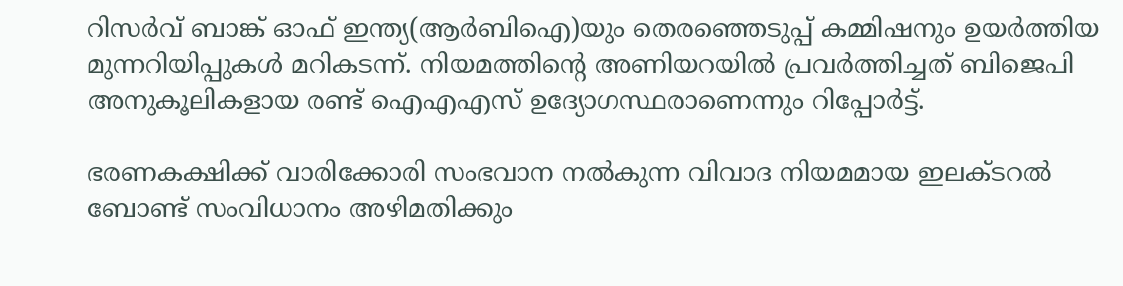റിസര്‍വ് ബാങ്ക് ഓഫ് ഇന്ത്യ(ആര്‍ബിഐ)യും തെര‍ഞ്ഞെടുപ്പ് കമ്മിഷനും ഉയര്‍ത്തിയ മുന്നറിയിപ്പുകള്‍ മറികടന്ന്. നിയമത്തിന്റെ അണിയറയില്‍ പ്രവര്‍ത്തിച്ചത് ബിജെപി അനുകൂലികളായ രണ്ട് ഐഎഎസ് ഉദ്യോഗസ്ഥരാണെന്നും റിപ്പോര്‍ട്ട്.

ഭരണകക്ഷിക്ക് വാരിക്കോരി സംഭവാന നല്‍കുന്ന വിവാദ നിയമമായ ഇലക്ടറല്‍ ബോണ്ട് സംവിധാനം അഴിമതിക്കും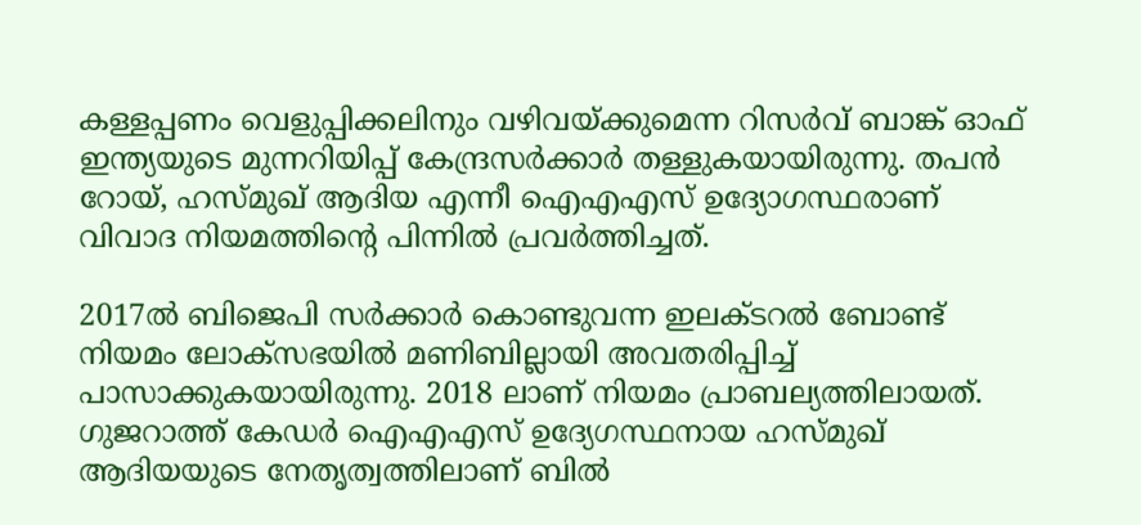കള്ളപ്പണം വെളുപ്പിക്കലിനും വഴിവയ്ക്കുമെന്ന റിസര്‍വ് ബാങ്ക് ഓഫ് ഇന്ത്യയുടെ മുന്നറിയിപ്പ് കേന്ദ്രസര്‍ക്കാര്‍ തള്ളുകയായിരുന്നു. തപന്‍ റോയ്, ഹസ്മുഖ് ആദിയ എന്നീ ഐഎഎസ് ഉദ്യോഗസ്ഥരാണ് വിവാദ നിയമത്തിന്റെ പിന്നില്‍ പ്രവര്‍ത്തിച്ചത്.

2017ല്‍ ബിജെപി സര്‍ക്കാര്‍ കൊണ്ടുവന്ന ഇലക്ടറല്‍ ബോണ്ട് നിയമം ലോക്‌സഭയില്‍ മണിബില്ലായി അവതരിപ്പിച്ച് പാസാക്കുകയായിരുന്നു. 2018 ലാണ് നിയമം പ്രാബല്യത്തിലായത്. ഗുജറാത്ത് കേഡര്‍ ഐഎഎസ് ഉദ്യേഗസ്ഥനായ ഹസ്മുഖ് ആദിയയുടെ നേതൃത്വത്തിലാണ് ബില്‍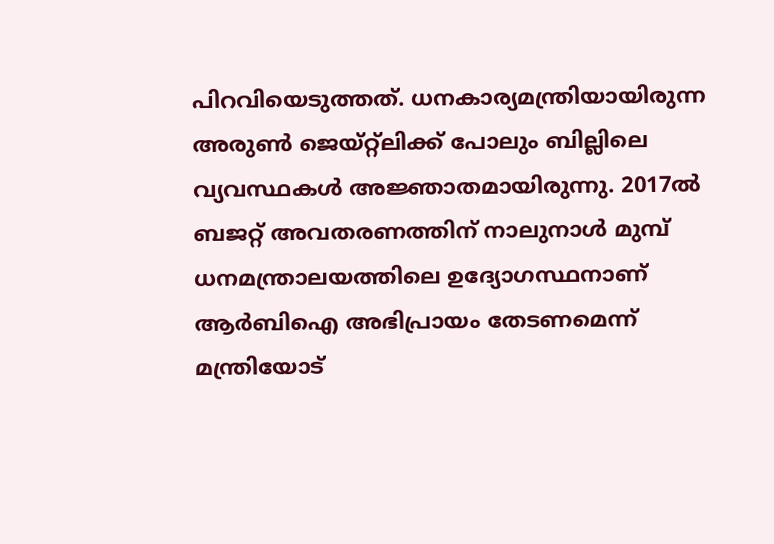പിറവിയെടുത്തത്. ധനകാര്യമന്ത്രിയായിരുന്ന അരുണ്‍ ജെയ്റ്റ്ലിക്ക് പോലും ബില്ലിലെ വ്യവസ്ഥകള്‍ അജ്ഞാതമായിരുന്നു. 2017ല്‍ ബജറ്റ് അവതരണത്തിന് നാലുനാള്‍ മുമ്പ് ധനമന്ത്രാലയത്തിലെ ഉദ്യോഗസ്ഥനാണ് ആര്‍ബിഐ അഭിപ്രായം തേടണമെന്ന് മന്ത്രിയോട്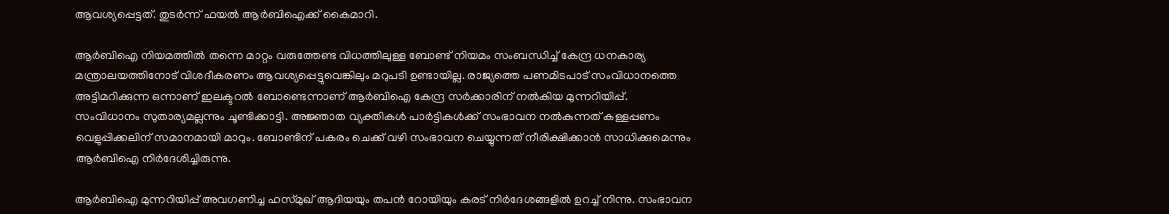ആവശ്യപ്പെട്ടത്. തുടര്‍ന്ന് ഫയല്‍ ആര്‍ബിഐക്ക് കൈമാറി.

ആര്‍ബിഐ നിയമത്തില്‍ തന്നെ മാറ്റം വരുത്തേണ്ട വിധത്തിലുള്ള ബോണ്ട് നിയമം സംബന്ധിച്ച് കേന്ദ്ര ധനകാര്യ മന്ത്രാലയത്തിനോട് വിശദീകരണം ആവശ്യപ്പെട്ടുവെങ്കിലും മറുപടി ഉണ്ടായില്ല. രാജ്യത്തെ പണമിടപാട് സംവിധാനത്തെ അട്ടിമറിക്കുന്ന ഒന്നാണ് ഇലക്ടറല്‍ ബോണ്ടെന്നാണ് ആര്‍ബിഐ കേന്ദ്ര സര്‍ക്കാരിന് നല്‍കിയ മുന്നറിയിപ്പ്. സംവിധാനം സുതാര്യമല്ലന്നും ചൂണ്ടിക്കാട്ടി. അ‍ജ്ഞാത വ്യക്തികള്‍ പാര്‍ട്ടികള്‍ക്ക് സംഭാവന നല്‍കുന്നത് കള്ളപ്പണം വെളുപ്പിക്കലിന് സമാനമായി മാറും. ബോണ്ടിന് പകരം ചെക്ക് വഴി സംഭാവന ചെയ്യുന്നത് നീരിക്ഷിക്കാന്‍ സാധിക്കുമെന്നും ആര്‍ബിഐ നിര്‍ദേശിച്ചിരുന്നു.

ആര്‍ബിഐ മുന്നറിയിപ്പ് അവഗണിച്ച ഹസ്മുഖ് ആദിയയും തപന്‍ റോയിയും കരട് നിര്‍ദേശങ്ങളില്‍ ഉറച്ച് നിന്നു. സംഭാവന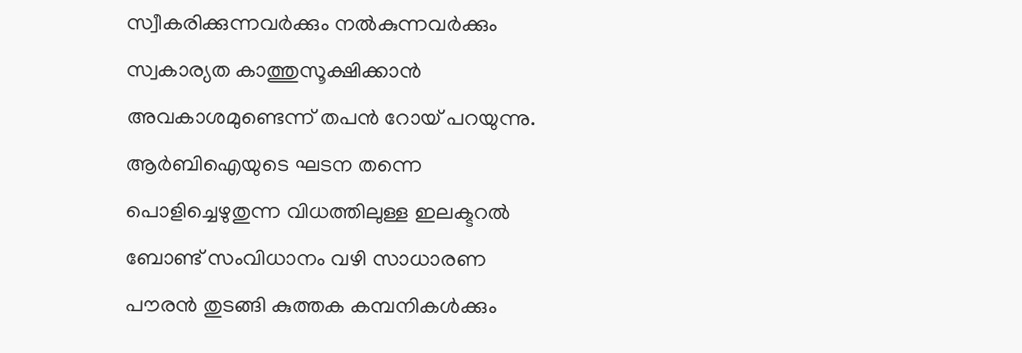സ്വീകരിക്കുന്നവര്‍ക്കും നല്‍കുന്നവര്‍ക്കും സ്വകാര്യത കാത്തുസൂക്ഷിക്കാന്‍ അവകാശമുണ്ടെന്ന് തപന്‍ റോയ് പറയുന്നു. ആര്‍ബിഐയുടെ ഘടന തന്നെ പൊളിച്ചെഴുതുന്ന വിധത്തിലുള്ള ഇലക്ടറല്‍ ബോണ്ട് സംവിധാനം വഴി സാധാരണ പൗരന്‍ തുടങ്ങി കുത്തക കമ്പനികള്‍ക്കും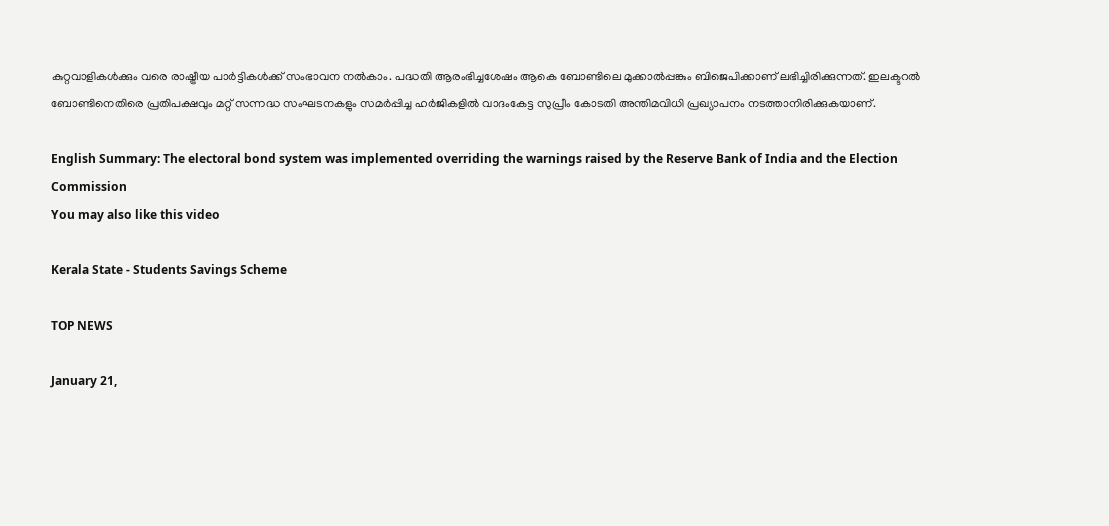കുറ്റവാളികള്‍ക്കും വരെ രാഷ്ട്രീയ പാര്‍ട്ടികള്‍ക്ക് സംഭാവന നല്‍കാം. പദ്ധതി ആരംഭിച്ചശേഷം ആകെ ബോണ്ടിലെ മുക്കാല്‍പ്പങ്കും ബിജെപിക്കാണ് ലഭിച്ചിരിക്കുന്നത്. ഇലക്ടറല്‍ ബോണ്ടിനെതിരെ പ്രതിപക്ഷവും മറ്റ് സന്നദ്ധ സംഘടനകളും സമര്‍പ്പിച്ച ഹര്‍ജികളില്‍ വാദംകേട്ട സുപ്രീം കോടതി അന്തിമവിധി പ്രഖ്യാപനം നടത്താനിരിക്കുകയാണ്.

English Summary: The electoral bond system was implemented overriding the warnings raised by the Reserve Bank of India and the Election Commission
You may also like this video

Kerala State - Students Savings Scheme

TOP NEWS

January 21,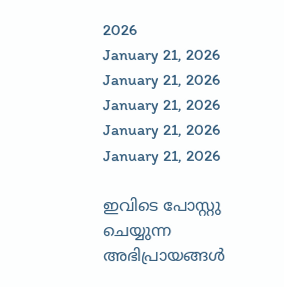2026
January 21, 2026
January 21, 2026
January 21, 2026
January 21, 2026
January 21, 2026

ഇവിടെ പോസ്റ്റു ചെയ്യുന്ന അഭിപ്രായങ്ങള്‍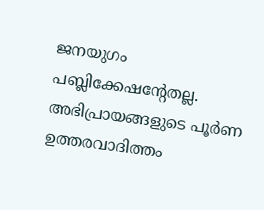ജനയുഗം പബ്ലിക്കേഷന്റേതല്ല. അഭിപ്രായങ്ങളുടെ പൂര്‍ണ ഉത്തരവാദിത്തം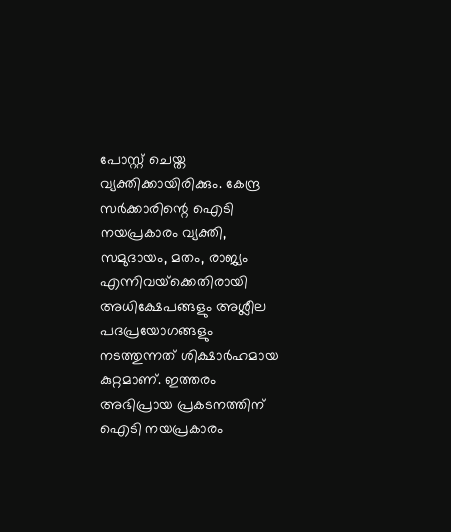പോസ്റ്റ് ചെയ്ത വ്യക്തിക്കായിരിക്കും. കേന്ദ്ര സര്‍ക്കാരിന്റെ ഐടി നയപ്രകാരം വ്യക്തി, സമുദായം, മതം, രാജ്യം എന്നിവയ്‌ക്കെതിരായി അധിക്ഷേപങ്ങളും അശ്ലീല പദപ്രയോഗങ്ങളും നടത്തുന്നത് ശിക്ഷാര്‍ഹമായ കുറ്റമാണ്. ഇത്തരം അഭിപ്രായ പ്രകടനത്തിന് ഐടി നയപ്രകാരം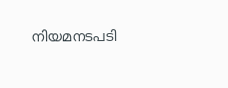നിയമനടപടി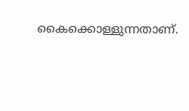കൈക്കൊള്ളുന്നതാണ്.